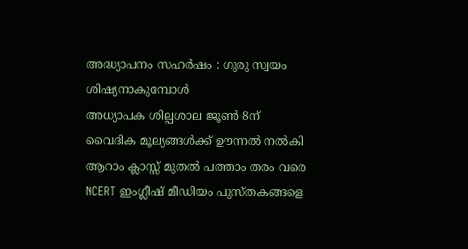അദ്ധ്യാപനം സഹർഷം : ഗുരു സ്വയം ശിഷ്യനാകുമ്പോൾ
അധ്യാപക ശില്പശാല ജൂൺ 8ന്
വൈദിക മൂല്യങ്ങൾക്ക് ഊന്നൽ നൽകി ആറാം ക്ലാസ്സ് മുതൽ പത്താം തരം വരെ NCERT ഇംഗ്ലീഷ് മീഡിയം പുസ്തകങ്ങളെ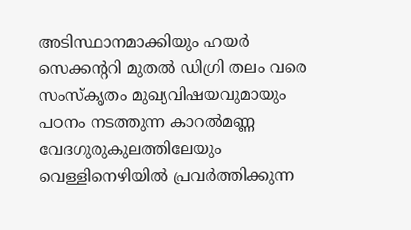അടിസ്ഥാനമാക്കിയും ഹയർ സെക്കന്ററി മുതൽ ഡിഗ്രി തലം വരെ സംസ്കൃതം മുഖ്യവിഷയവുമായും പഠനം നടത്തുന്ന കാറൽമണ്ണ വേദഗുരുകുലത്തിലേയും വെള്ളിനെഴിയിൽ പ്രവർത്തിക്കുന്ന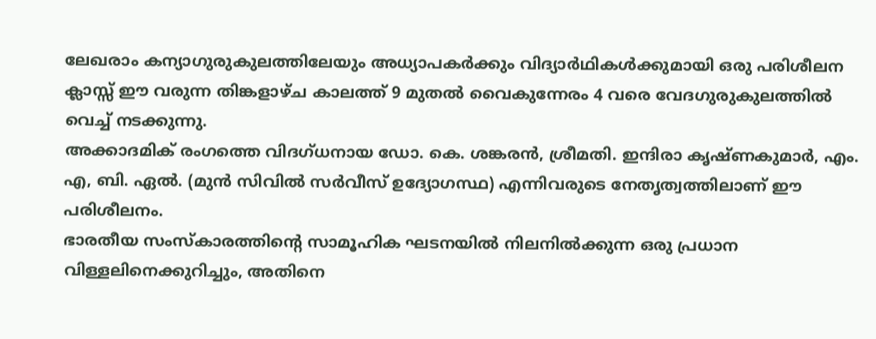ലേഖരാം കന്യാഗുരുകുലത്തിലേയും അധ്യാപകർക്കും വിദ്യാർഥികൾക്കുമായി ഒരു പരിശീലന ക്ലാസ്സ് ഈ വരുന്ന തിങ്കളാഴ്ച കാലത്ത് 9 മുതൽ വൈകുന്നേരം 4 വരെ വേദഗുരുകുലത്തിൽ വെച്ച് നടക്കുന്നു.
അക്കാദമിക് രംഗത്തെ വിദഗ്ധനായ ഡോ. കെ. ശങ്കരൻ, ശ്രീമതി. ഇന്ദിരാ കൃഷ്ണകുമാർ, എം. എ, ബി. ഏൽ. (മുൻ സിവിൽ സർവീസ് ഉദ്യോഗസ്ഥ) എന്നിവരുടെ നേതൃത്വത്തിലാണ് ഈ പരിശീലനം.
ഭാരതീയ സംസ്കാരത്തിന്റെ സാമൂഹിക ഘടനയിൽ നിലനിൽക്കുന്ന ഒരു പ്രധാന വിള്ളലിനെക്കുറിച്ചും, അതിനെ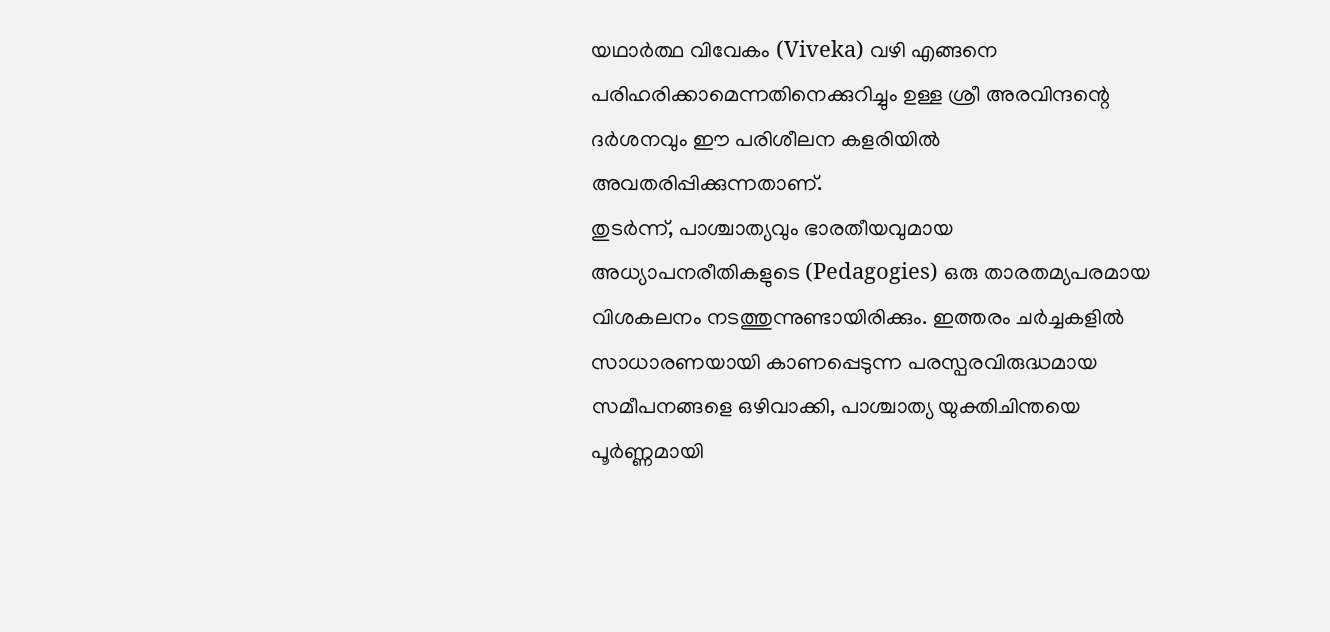യഥാർത്ഥ വിവേകം (Viveka) വഴി എങ്ങനെ പരിഹരിക്കാമെന്നതിനെക്കുറിച്ചും ഉള്ള ശ്രീ അരവിന്ദന്റെ ദർശനവും ഈ പരിശീലന കളരിയിൽ അവതരിപ്പിക്കുന്നതാണ്.
തുടർന്ന്, പാശ്ചാത്യവും ഭാരതീയവുമായ അധ്യാപനരീതികളുടെ (Pedagogies) ഒരു താരതമ്യപരമായ വിശകലനം നടത്തുന്നുണ്ടായിരിക്കും. ഇത്തരം ചർച്ചകളിൽ സാധാരണയായി കാണപ്പെടുന്ന പരസ്പരവിരുദ്ധമായ സമീപനങ്ങളെ ഒഴിവാക്കി, പാശ്ചാത്യ യുക്തിചിന്തയെ പൂർണ്ണമായി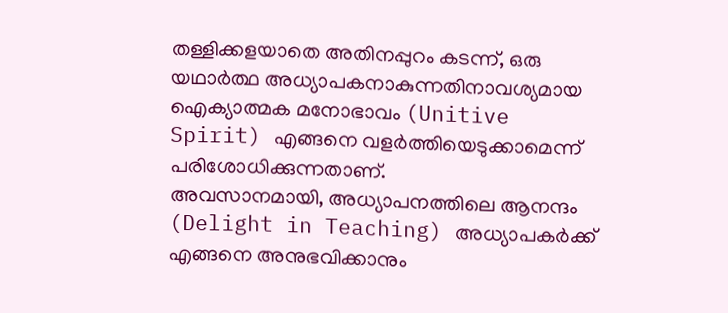തള്ളിക്കളയാതെ അതിനപ്പുറം കടന്ന്, ഒരു യഥാർത്ഥ അധ്യാപകനാകുന്നതിനാവശ്യമായ ഐക്യാത്മക മനോഭാവം (Unitive Spirit) എങ്ങനെ വളർത്തിയെടുക്കാമെന്ന് പരിശോധിക്കുന്നതാണ്.
അവസാനമായി, അധ്യാപനത്തിലെ ആനന്ദം (Delight in Teaching) അധ്യാപകർക്ക് എങ്ങനെ അനുഭവിക്കാനും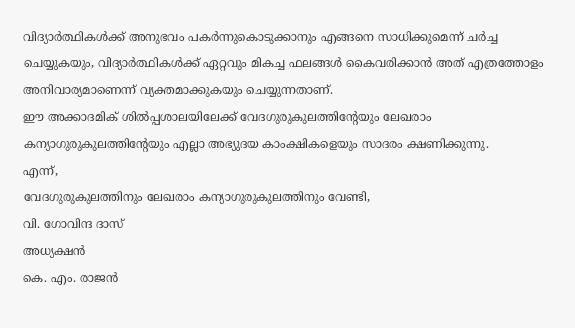വിദ്യാർത്ഥികൾക്ക് അനുഭവം പകർന്നുകൊടുക്കാനും എങ്ങനെ സാധിക്കുമെന്ന് ചർച്ച ചെയ്യുകയും, വിദ്യാർത്ഥികൾക്ക് ഏറ്റവും മികച്ച ഫലങ്ങൾ കൈവരിക്കാൻ അത് എത്രത്തോളം അനിവാര്യമാണെന്ന് വ്യക്തമാക്കുകയും ചെയ്യുന്നതാണ്.
ഈ അക്കാദമിക് ശിൽപ്പശാലയിലേക്ക് വേദഗുരുകുലത്തിന്റേയും ലേഖരാം കന്യാഗുരുകുലത്തിന്റേയും എല്ലാ അഭ്യുദയ കാംക്ഷികളെയും സാദരം ക്ഷണിക്കുന്നു.
എന്ന്,
വേദഗുരുകുലത്തിനും ലേഖരാം കന്യാഗുരുകുലത്തിനും വേണ്ടി,
വി. ഗോവിന്ദ ദാസ്
അധ്യക്ഷൻ
കെ. എം. രാജൻ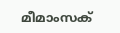മീമാംസക്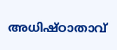അധിഷ്ഠാതാവ്